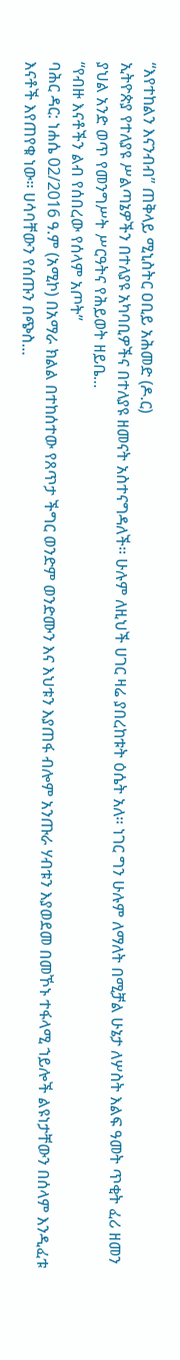“እየተከልን እናንብብ” ጠቅላይ ሚኒስትር ዐቢይ አሕመድ (ዶ.ር)
ኢትዮጵያ የተለያዩ ሥልጣኔዎችን በተለያዩ አካባቢዎችና በተለያዩ ዘመናት አስተናግዳለች፡፡ ሁሉም ለዚህች ሀገር ዛሬ ያበረከቱት ዕሴት አለ፡፡ ነገር ግን ሁሉም ለማለት በሚቻል ሁኔታ ለሦስት እልፍ ዓመት ጥቂት ፈሪ ዘመን ያህል አንድ ወጥ የመንግሥት ሥርዓትና የሕይወት ዘይቤ...
“የብዙ እናቶችን ልብ የሰበረው የሰላም አጦት”
ባሕር ዳር: ነሐሴ 02/2016 ዓ.ም (አሚኮ) በአማራ ክልል በተከሰተው የጸጥታ ችግር ወንድም ወንድሙን እና እህቱን እያጠፋ ብሎም አንጡራ ሃብቱን እያወደመ በመኾኑ ተፋላሚ ኀይሎች ልዩነታቸውን በሰላም እንዲፈቱ እናቶች እየጠየቁ ነው። ሀሳባቸውን የሰጡን በጭስ...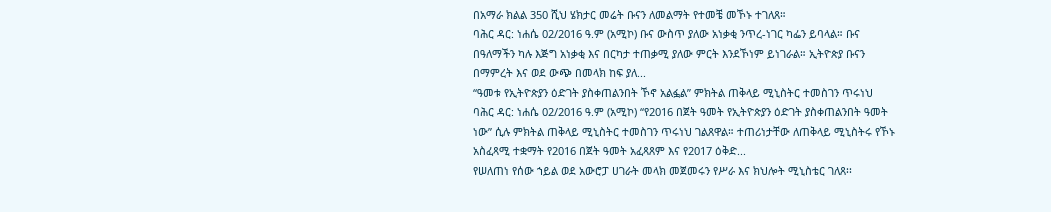በአማራ ክልል 350 ሺህ ሄክታር መሬት ቡናን ለመልማት የተመቼ መኾኑ ተገለጸ።
ባሕር ዳር: ነሐሴ 02/2016 ዓ.ም (አሚኮ) ቡና ውስጥ ያለው አነቃቂ ንጥረ-ነገር ካፌን ይባላል። ቡና በዓለማችን ካሉ እጅግ አነቃቂ እና በርካታ ተጠቃሚ ያለው ምርት እንደኾነም ይነገራል። ኢትዮጵያ ቡናን በማምረት እና ወደ ውጭ በመላክ ከፍ ያለ...
“ዓመቱ የኢትዮጵያን ዕድገት ያስቀጠልንበት ኾኖ አልፏል” ምክትል ጠቅላይ ሚኒስትር ተመስገን ጥሩነህ
ባሕር ዳር: ነሐሴ 02/2016 ዓ.ም (አሚኮ) “የ2016 በጀት ዓመት የኢትዮጵያን ዕድገት ያስቀጠልንበት ዓመት ነው” ሲሉ ምክትል ጠቅላይ ሚኒስትር ተመስገን ጥሩነህ ገልጸዋል። ተጠሪነታቸው ለጠቅላይ ሚኒስትሩ የኾኑ አስፈጻሚ ተቋማት የ2016 በጀት ዓመት አፈጻጸም እና የ2017 ዕቅድ...
የሠለጠነ የሰው ኀይል ወደ አውሮፓ ሀገራት መላክ መጀመሩን የሥራ እና ክህሎት ሚኒስቴር ገለጸ፡፡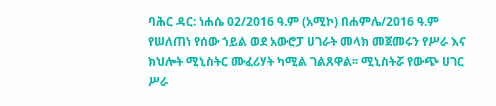ባሕር ዳር: ነሐሴ 02/2016 ዓ.ም (አሚኮ) በሐምሌ/2016 ዓ.ም የሠለጠነ የሰው ኀይል ወደ አውሮፓ ሀገራት መላክ መጀመሩን የሥራ እና ክህሎት ሚኒስትር ሙፈሪሃት ካሚል ገልጸዋል፡፡ ሚኒስትሯ የውጭ ሀገር ሥራ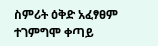ስምሪት ዕቅድ አፈፃፀም ተገምግሞ ቀጣይ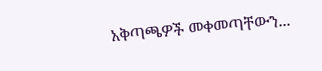አቅጣጫዎች መቀመጣቸውን...